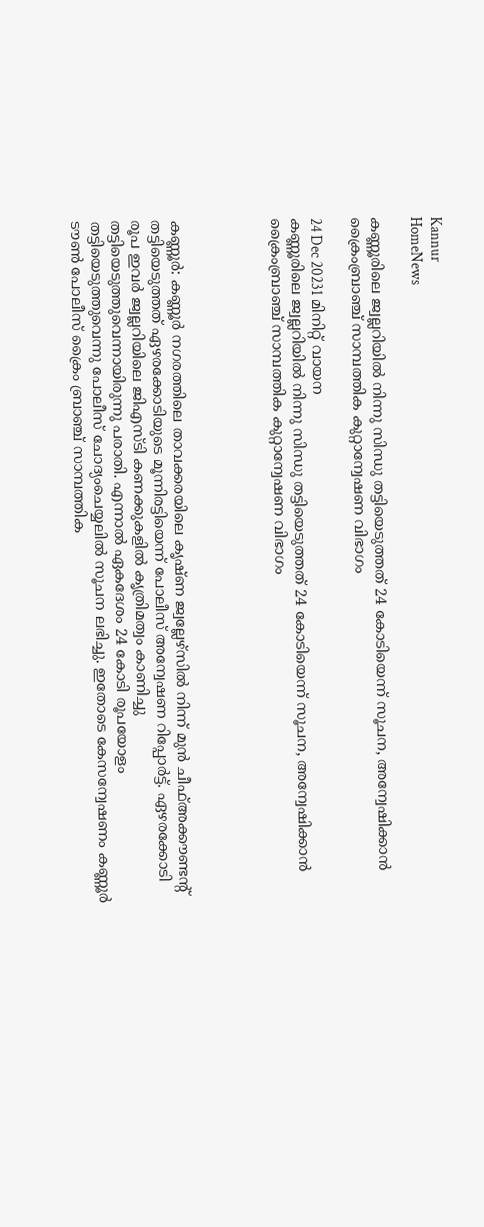Kannur
HomeNews

കണ്ണൂരിലെ ജ്വല്ലറിയിൽ നിന്നു സിന്ധു തട്ടിയെടുത്തത് 24 കോടിയെന്ന് സൂചന, അന്വേഷിക്കാൻ ക്രൈംബ്രാഞ്ച് സാമ്പത്തിക കുറ്റാന്വേഷണ വിഭാഗം

24 Dec 20231 മിനിറ്റ് വായന
കണ്ണൂരിലെ ജ്വല്ലറിയിൽ നിന്നു സിന്ധു തട്ടിയെടുത്തത് 24 കോടിയെന്ന് സൂചന, അന്വേഷിക്കാൻ ക്രൈംബ്രാഞ്ച് സാമ്പത്തിക കുറ്റാന്വേഷണ വിഭാഗം




കണ്ണൂർ: കണ്ണൂർ നഗരത്തിലെ താവക്കരയിലെ കൃഷ്ണ ജ്വല്ലേഴ്സിൽ നിന്ന് മുൻ ചീഫ്അക്കൗണ്ടന്റ് തട്ടിയെടുത്തത് ഏഴരക്കോടിയുടെ മൂന്നിരട്ടിയെന്ന് പോലീസ് അന്വേഷണ റിപ്പോർട്ട്. ഏഴരക്കോടി രൂപ ഇവർ ജ്വല്ലറിയിലെ ജിഎസ്ടി കണക്കുകളിൽ കൃത്രിമത്വം കാണിച്ചു തട്ടിയെടുത്തുവെന്നായിരുന്നു പരാതി. എന്നാൽ ഏകദേശം 24 കോടി രൂപയോളം തട്ടിയെടുത്തുവെന്നു പോലീസ് ചോദ്യംചെയ്യലിൽ സൂചന ലഭിച്ചു. ഇതോടെ കേസന്വേഷണം കണ്ണൂർ ടൗൺ പോലീസ് ക്രൈം ബ്രാഞ്ച് സാമ്പത്തിക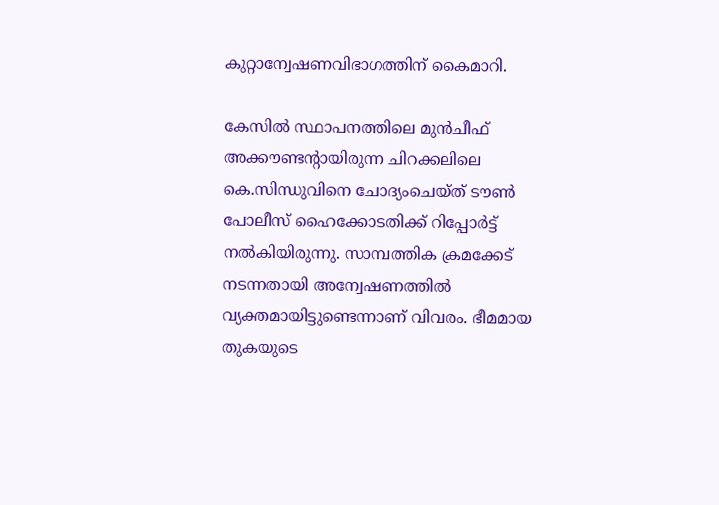കുറ്റാന്വേഷണവിഭാഗത്തിന് കൈമാറി.

കേസിൽ സ്ഥാപനത്തിലെ മുൻചീഫ് അക്കൗണ്ടന്റായിരുന്ന ചിറക്കലിലെ കെ.സിന്ധുവിനെ ചോദ്യംചെയ്ത് ടൗൺ പോലീസ് ഹൈക്കോടതിക്ക് റിപ്പോർട്ട് നൽകിയിരുന്നു. സാമ്പത്തിക ക്രമക്കേട് നടന്നതായി അന്വേഷണത്തിൽ വ്യക്തമായിട്ടുണ്ടെന്നാണ് വിവരം. ഭീമമായ തുകയുടെ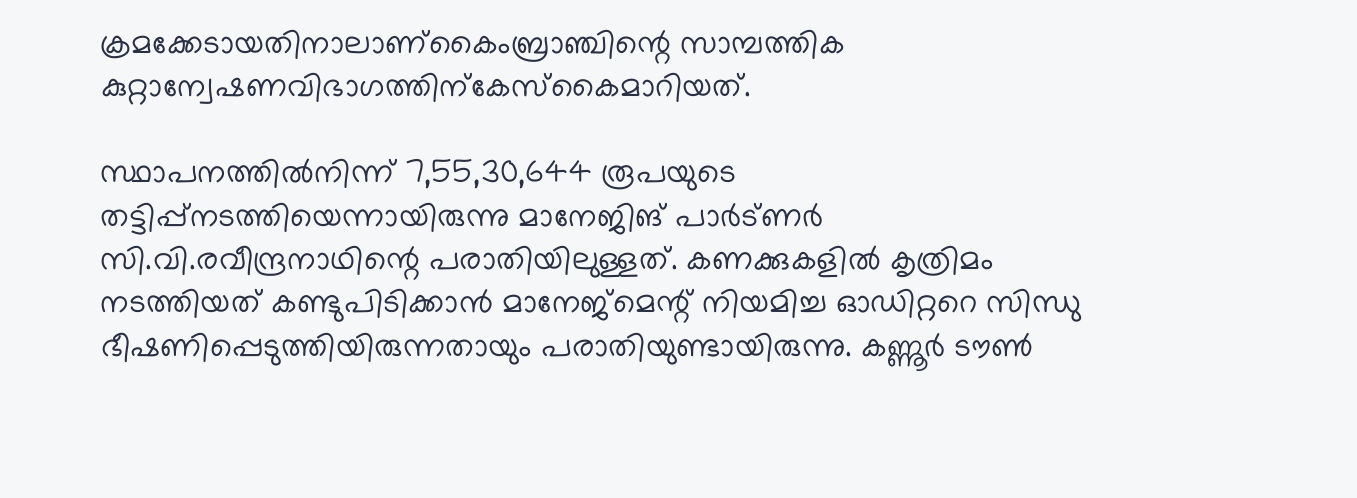ക്രമക്കേടായതിനാലാണ്കൈംബ്രാഞ്ചിന്റെ സാമ്പത്തിക കുറ്റാന്വേഷണവിഭാഗത്തിന്കേസ്കൈമാറിയത്.

സ്ഥാപനത്തിൽനിന്ന് 7,55,30,644 രൂപയുടെ തട്ടിപ്പ്നടത്തിയെന്നായിരുന്നു മാനേജിങ് പാർട്‌ണർ സി.വി.രവീന്ദ്രനാഥിന്റെ പരാതിയിലുള്ളത്. കണക്കുകളിൽ കൃത്രിമം നടത്തിയത് കണ്ടുപിടിക്കാൻ മാനേജ്‌മെന്റ് നിയമിച്ച ഓഡിറ്ററെ സിന്ധു ഭീഷണിപ്പെടുത്തിയിരുന്നതായും പരാതിയുണ്ടായിരുന്നു. കണ്ണൂർ ടൗൺ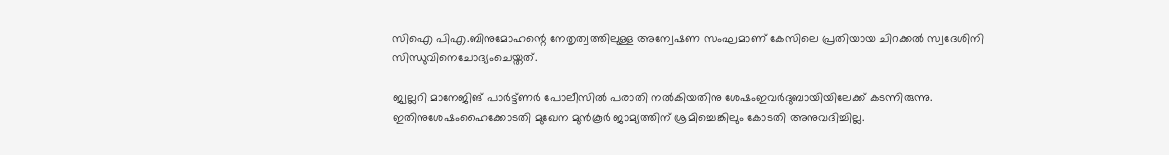സിഐ പിഎ.ബിനുമോഹന്റെ നേതൃത്വത്തിലുള്ള അന്വേഷണ സംഘമാണ് കേസിലെ പ്രതിയായ ചിറക്കൽ സ്വദേശിനി സിന്ധുവിനെചോദ്യംചെയ്തത്.

ജ്വല്ലറി മാനേജിങ് പാർട്ട്ണർ പോലീസിൽ പരാതി നൽകിയതിനു ശേഷംഇവർദുബായിയിലേക്ക് കടന്നിരുന്നു. ഇതിനുശേഷംഹൈക്കോടതി മുഖേന മുൻകൂർ ജാമ്യത്തിന് ശ്രമിച്ചെങ്കിലും കോടതി അനുവദിച്ചില്ല.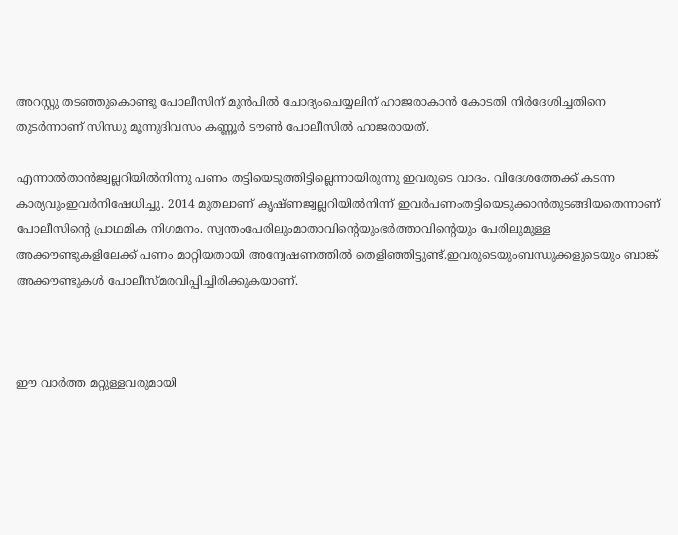അറസ്റ്റു തടഞ്ഞുകൊണ്ടു പോലീസിന് മുൻപിൽ ചോദ്യംചെയ്യലിന് ഹാജരാകാൻ കോടതി നിർദേശിച്ചതിനെ തുടർന്നാണ് സിന്ധു മൂന്നുദിവസം കണ്ണൂർ ടൗൺ പോലീസിൽ ഹാജരായത്.

എന്നാൽതാൻജ്വല്ലറിയിൽനിന്നു പണം തട്ടിയെടുത്തിട്ടില്ലെന്നായിരുന്നു ഇവരുടെ വാദം. വിദേശത്തേക്ക് കടന്ന കാര്യവുംഇവർനിഷേധിച്ചു. 2014 മുതലാണ് കൃഷ്ണജ്വല്ലറിയിൽനിന്ന് ഇവർപണംതട്ടിയെടുക്കാൻതുടങ്ങിയതെന്നാണ് പോലീസിന്റെ പ്രാഥമിക നിഗമനം. സ്വന്തംപേരിലുംമാതാവിന്റെയുംഭർത്താവിന്റെയും പേരിലുമുള്ള അക്കൗണ്ടുകളിലേക്ക് പണം മാറ്റിയതായി അന്വേഷണത്തിൽ തെളിഞ്ഞിട്ടുണ്ട്.ഇവരുടെയുംബന്ധുക്കളുടെയും ബാങ്ക് അക്കൗണ്ടുകൾ പോലീസ്മരവിപ്പിച്ചിരിക്കുകയാണ്.



ഈ വാർത്ത മറ്റുള്ളവരുമായി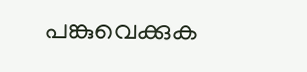പങ്കുവെക്കുക